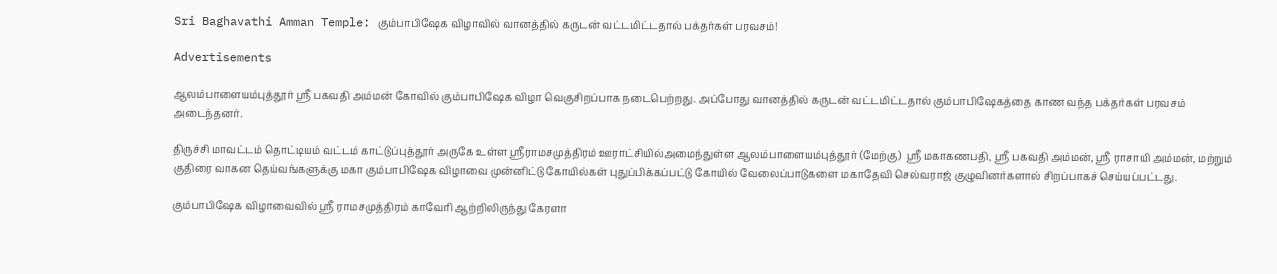Sri Baghavathi Amman Temple: கும்பாபிஷேக விழாவில் வானத்தில் கருடன் வட்டமிட்டதால் பக்தர்கள் பரவசம்!

Advertisements

ஆலம்பாளையம்புத்தூர் ஸ்ரீ பகவதி அம்மன் கோவில் கும்பாபிஷேக விழா வெகுசிறப்பாக நடைபெற்றது. அப்போது வானத்தில் கருடன் வட்டமிட்டதால் கும்பாபிஷேகத்தை காண வந்த பக்தர்கள் பரவசம் அடைந்தனர்.

திருச்சி மாவட்டம் தொட்டியம் வட்டம் காட்டுப்புத்தூர் அருகே உள்ள ஸ்ரீராமசமுத்திரம் ஊராட்சியில்அமைந்துள்ள ஆலம்பாளையம்புத்தூர் (மேற்கு)  ஸ்ரீ மகாகணபதி, ஸ்ரீ பகவதி அம்மன், ஸ்ரீ ராசாயி அம்மன், மற்றும் குதிரை வாகன தெய்வங்களுக்கு மகா கும்பாபிஷேக விழாவை முன்னிட்டு கோயில்கள் புதுப்பிக்கப்பட்டு கோயில் வேலைப்பாடுகளை மகாதேவி செல்வராஜ் குழுவினர்களால் சிறப்பாகச் செய்யப்பட்டது.

கும்பாபிஷேக விழாவைவில் ஸ்ரீ ராமசமுத்திரம் காவேரி ஆற்றிலிருந்து கேரளா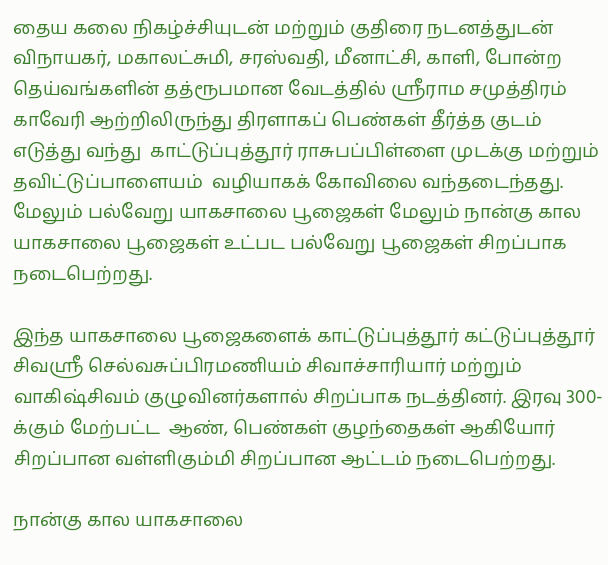தைய கலை நிகழ்ச்சியுடன் மற்றும் குதிரை நடனத்துடன் விநாயகர், மகாலட்சுமி, சரஸ்வதி, மீனாட்சி, காளி, போன்ற தெய்வங்களின் தத்ரூபமான வேடத்தில் ஸ்ரீராம சமுத்திரம் காவேரி ஆற்றிலிருந்து திரளாகப் பெண்கள் தீர்த்த குடம் எடுத்து வந்து  காட்டுப்புத்தூர் ராசுபப்பிள்ளை முடக்கு மற்றும் தவிட்டுப்பாளையம்  வழியாகக் கோவிலை வந்தடைந்தது. மேலும் பல்வேறு யாகசாலை பூஜைகள் மேலும் நான்கு கால யாகசாலை பூஜைகள் உட்பட பல்வேறு பூஜைகள் சிறப்பாக நடைபெற்றது.

இந்த யாகசாலை பூஜைகளைக் காட்டுப்புத்தூர் கட்டுப்புத்தூர் சிவஸ்ரீ செல்வசுப்பிரமணியம் சிவாச்சாரியார் மற்றும் வாகிஷ்சிவம் குழுவினர்களால் சிறப்பாக நடத்தினர். இரவு 300-க்கும் மேற்பட்ட  ஆண், பெண்கள் குழந்தைகள் ஆகியோர் சிறப்பான வள்ளிகும்மி சிறப்பான ஆட்டம் நடைபெற்றது.

நான்கு கால யாகசாலை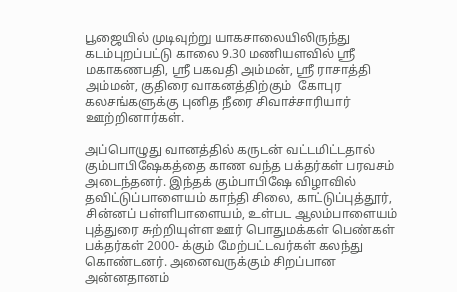பூஜையில் முடிவுற்று யாகசாலையிலிருந்து கடம்புறப்பட்டு காலை 9.30 மணியளவில் ஸ்ரீ மகாகணபதி, ஸ்ரீ பகவதி அம்மன், ஸ்ரீ ராசாத்தி அம்மன், குதிரை வாகனத்திற்கும்  கோபுர கலசங்களுக்கு புனித நீரை சிவாச்சாரியார் ஊற்றினார்கள்.

அப்பொழுது வானத்தில் கருடன் வட்டமிட்டதால் கும்பாபிஷேகத்தை காண வந்த பக்தர்கள் பரவசம் அடைந்தனர். இந்தக் கும்பாபிஷே விழாவில் தவிட்டுப்பாளையம் காந்தி சிலை, காட்டுப்புத்தூர், சின்னப் பள்ளிபாளையம், உள்பட ஆலம்பாளையம் புத்துரை சுற்றியுள்ள ஊர் பொதுமக்கள் பெண்கள் பக்தர்கள் 2000- க்கும் மேற்பட்டவர்கள் கலந்து கொண்டனர். அனைவருக்கும் சிறப்பான அன்னதானம்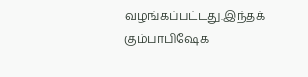வழங்கப்பட்டது.இந்தக் கும்பாபிஷேக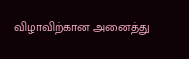விழாவிற்கான அனைத்து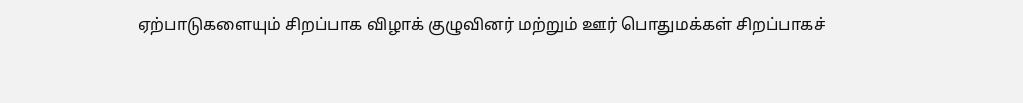ஏற்பாடுகளையும் சிறப்பாக விழாக் குழுவினர் மற்றும் ஊர் பொதுமக்கள் சிறப்பாகச்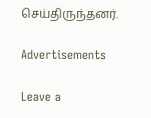செய்திருந்தனர்.

Advertisements

Leave a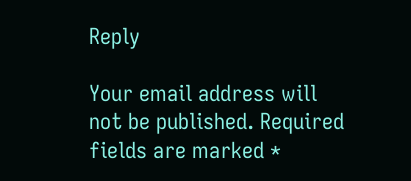Reply

Your email address will not be published. Required fields are marked *